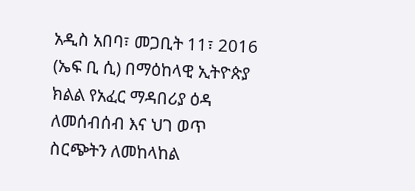አዲስ አበባ፣ መጋቢት 11፣ 2016 (ኤፍ ቢ ሲ) በማዕከላዊ ኢትዮጵያ ክልል የአፈር ማዳበሪያ ዕዳ ለመሰብሰብ እና ህገ ወጥ ስርጭትን ለመከላከል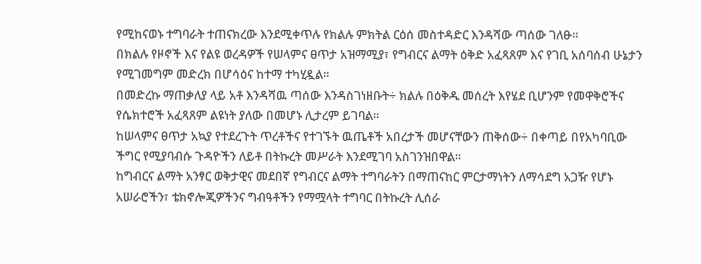የሚከናወኑ ተግባራት ተጠናክረው እንደሚቀጥሉ የክልሉ ምክትል ርዕሰ መስተዳድር እንዳሻው ጣሰው ገለፁ፡፡
በክልሉ የዞኖች እና የልዩ ወረዳዎች የሠላምና ፀጥታ አዝማሚያ፣ የግብርና ልማት ዕቅድ አፈጻጸም እና የገቢ አሰባሰብ ሁኔታን የሚገመግም መድረክ በሆሳዕና ከተማ ተካሂዷል።
በመድረኩ ማጠቃለያ ላይ አቶ እንዳሻዉ ጣሰው እንዳስገነዘቡት÷ ክልሉ በዕቅዱ መሰረት እየሄደ ቢሆንም የመዋቅሮችና የሴክተሮች አፈጻጸም ልዩነት ያለው በመሆኑ ሊታረም ይገባል።
ከሠላምና ፀጥታ አኳያ የተደረጉት ጥረቶችና የተገኙት ዉጤቶች አበረታች መሆናቸውን ጠቅሰው÷ በቀጣይ በየአካባቢው ችግር የሚያባብሱ ጉዳዮችን ለይቶ በትኩረት መሥራት እንደሚገባ አስገንዝበዋል።
ከግብርና ልማት አንፃር ወቅታዊና መደበኛ የግብርና ልማት ተግባራትን በማጠናከር ምርታማነትን ለማሳደግ አጋዥ የሆኑ አሠራሮችን፣ ቴክኖሎጂዎችንና ግብዓቶችን የማሟላት ተግባር በትኩረት ሊሰራ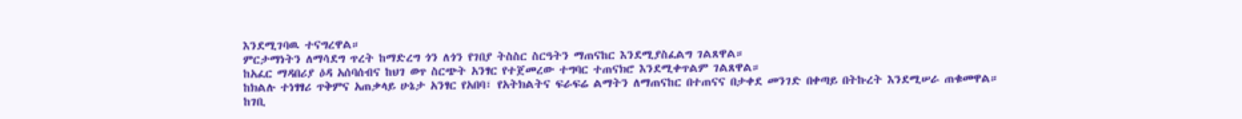እንደሚገባዉ ተናግረዋል።
ምርታማነትን ለማሳደግ ጥረት ከማድረግ ጎን ለጎን የገበያ ትስስር ስርዓትን ማጠናከር እንደሚያስፈልግ ገልጸዋል።
ከአፈር ማዳበሪያ ዕዳ አሰባሰብና ከህገ ወጥ ስርጭት አንፃር የተጀመረው ተግባር ተጠናክሮ እንደሚቀጥልም ገልጸዋል።
ከክልሉ ተነፃፃሪ ጥቅምና አጠቃላይ ሁኔታ አንፃር የአበባ፣ የአትክልትና ፍራፍሬ ልማትን ለማጠናከር በተጠናና በታቀደ መንገድ በቀጣይ በትኩረት እንደሚሠራ ጠቁመዋል።
ከገቢ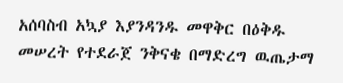አሰባስብ አኳያ እያንዳንዱ መዋቅር በዕቅዱ መሠረት የተደራጀ ንቅናቄ በማድረግ ዉጤታማ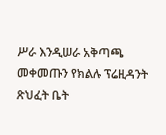ሥራ እንዲሠራ አቅጣጫ መቀመጡን የክልሉ ፕሬዚዳንት ጽህፈት ቤት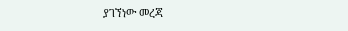ያገኘነው መረጃ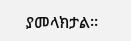ያመላክታል።